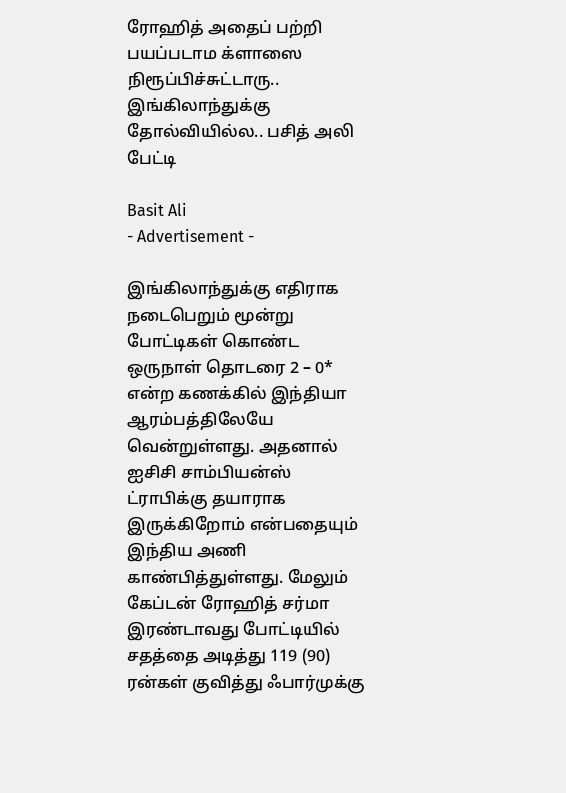ரோஹித் அதைப் பற்றி பயப்படாம க்ளாஸை நிரூப்பிச்சுட்டாரு.. இங்கிலாந்துக்கு தோல்வியில்ல.. பசித் அலி பேட்டி

Basit Ali
- Advertisement -

இங்கிலாந்துக்கு எதிராக நடைபெறும் மூன்று போட்டிகள் கொண்ட ஒருநாள் தொடரை 2 – 0* என்ற கணக்கில் இந்தியா ஆரம்பத்திலேயே வென்றுள்ளது. அதனால் ஐசிசி சாம்பியன்ஸ் ட்ராபிக்கு தயாராக இருக்கிறோம் என்பதையும் இந்திய அணி காண்பித்துள்ளது. மேலும் கேப்டன் ரோஹித் சர்மா இரண்டாவது போட்டியில் சதத்தை அடித்து 119 (90) ரன்கள் குவித்து ஃபார்முக்கு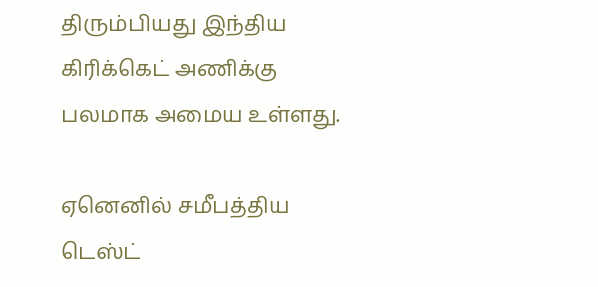திரும்பியது இந்திய கிரிக்கெட் அணிக்கு பலமாக அமைய உள்ளது.

ஏனெனில் சமீபத்திய டெஸ்ட்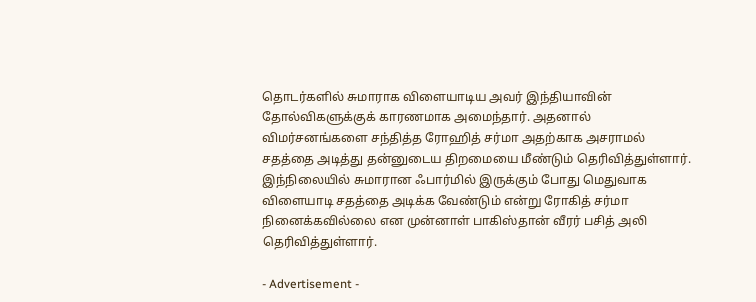தொடர்களில் சுமாராக விளையாடிய அவர் இந்தியாவின் தோல்விகளுக்குக் காரணமாக அமைந்தார். அதனால் விமர்சனங்களை சந்தித்த ரோஹித் சர்மா அதற்காக அசராமல் சதத்தை அடித்து தன்னுடைய திறமையை மீண்டும் தெரிவித்துள்ளார். இந்நிலையில் சுமாரான ஃபார்மில் இருக்கும் போது மெதுவாக விளையாடி சதத்தை அடிக்க வேண்டும் என்று ரோகித் சர்மா நினைக்கவில்லை என முன்னாள் பாகிஸ்தான் வீரர் பசித் அலி தெரிவித்துள்ளார்.

- Advertisement -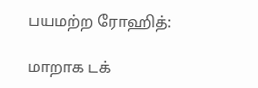பயமற்ற ரோஹித்:

மாறாக டக்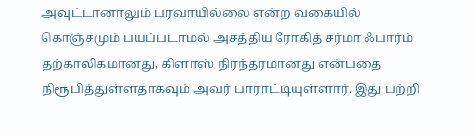அவுட்டானாலும் பரவாயில்லை என்ற வகையில் கொஞ்சமும் பயப்படாமல் அசத்திய ரோகித் சர்மா ஃபார்ம் தற்காலிகமானது, கிளாஸ் நிரந்தரமானது என்பதை நிரூபித்துள்ளதாகவும் அவர் பாராட்டியுள்ளார். இது பற்றி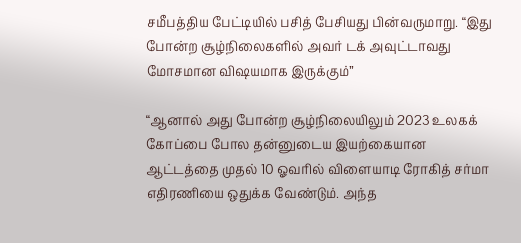சமீபத்திய பேட்டியில் பசித் பேசியது பின்வருமாறு. “இது போன்ற சூழ்நிலைகளில் அவர் டக் அவுட்டாவது மோசமான விஷயமாக இருக்கும்”

“ஆனால் அது போன்ற சூழ்நிலையிலும் 2023 உலகக் கோப்பை போல தன்னுடைய இயற்கையான ஆட்டத்தை முதல் 10 ஓவரில் விளையாடி ரோகித் சர்மா எதிரணியை ஒதுக்க வேண்டும். அந்த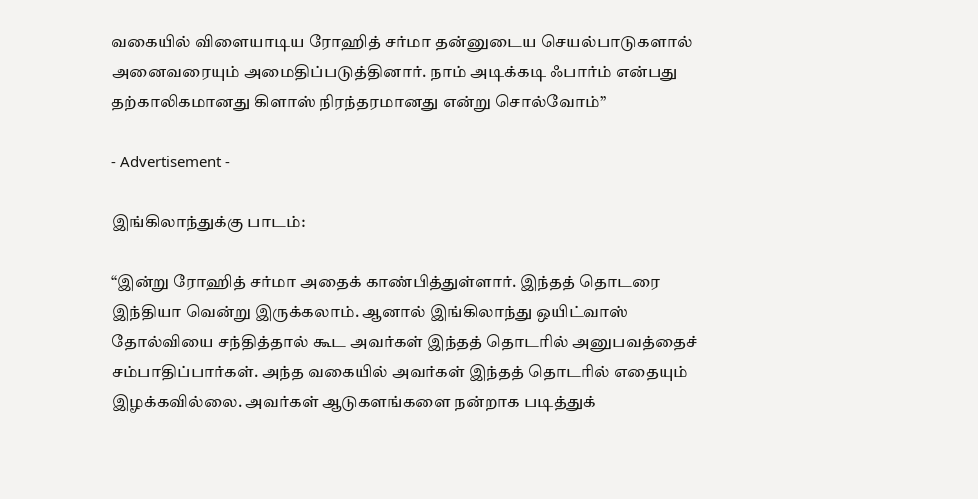வகையில் விளையாடிய ரோஹித் சர்மா தன்னுடைய செயல்பாடுகளால் அனைவரையும் அமைதிப்படுத்தினார். நாம் அடிக்கடி ஃபார்ம் என்பது தற்காலிகமானது கிளாஸ் நிரந்தரமானது என்று சொல்வோம்”

- Advertisement -

இங்கிலாந்துக்கு பாடம்:

“இன்று ரோஹித் சர்மா அதைக் காண்பித்துள்ளார். இந்தத் தொடரை இந்தியா வென்று இருக்கலாம். ஆனால் இங்கிலாந்து ஒயிட்வாஸ் தோல்வியை சந்தித்தால் கூட அவர்கள் இந்தத் தொடரில் அனுபவத்தைச் சம்பாதிப்பார்கள். அந்த வகையில் அவர்கள் இந்தத் தொடரில் எதையும் இழக்கவில்லை. அவர்கள் ஆடுகளங்களை நன்றாக படித்துக்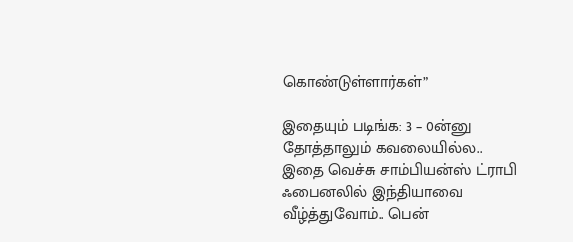கொண்டுள்ளார்கள்”

இதையும் படிங்க: 3 – 0ன்னு தோத்தாலும் கவலையில்ல.. இதை வெச்சு சாம்பியன்ஸ் ட்ராபி ஃபைனலில் இந்தியாவை வீழ்த்துவோம்.. பென்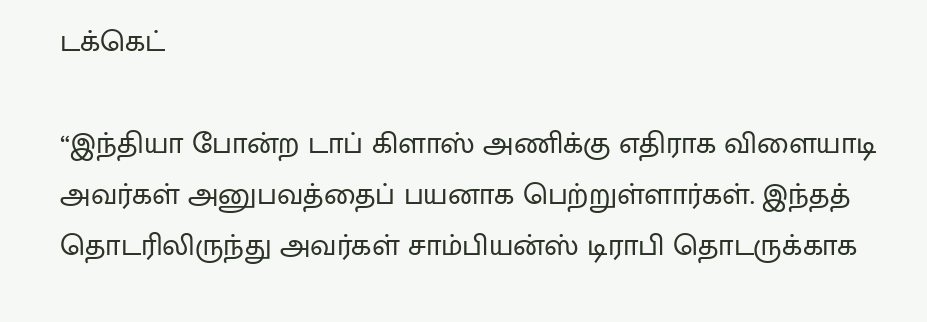டக்கெட்

“இந்தியா போன்ற டாப் கிளாஸ் அணிக்கு எதிராக விளையாடி அவர்கள் அனுபவத்தைப் பயனாக பெற்றுள்ளார்கள். இந்தத் தொடரிலிருந்து அவர்கள் சாம்பியன்ஸ் டிராபி தொடருக்காக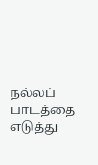நல்லப் பாடத்தை எடுத்து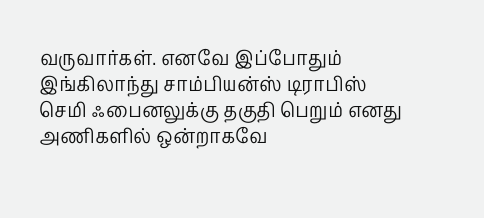வருவார்கள். எனவே இப்போதும் இங்கிலாந்து சாம்பியன்ஸ் டிராபிஸ் செமி ஃபைனலுக்கு தகுதி பெறும் எனது அணிகளில் ஒன்றாகவே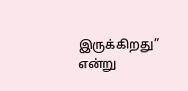இருக்கிறது” என்று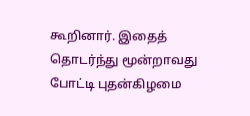கூறினார். இதைத் தொடர்ந்து மூன்றாவது போட்டி புதன்கிழமை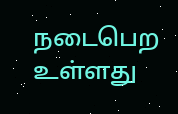நடைபெற உள்ளது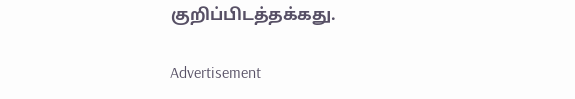குறிப்பிடத்தக்கது.

Advertisement